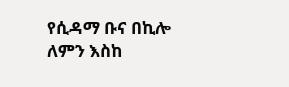የሲዳማ ቡና በኪሎ ለምን እስከ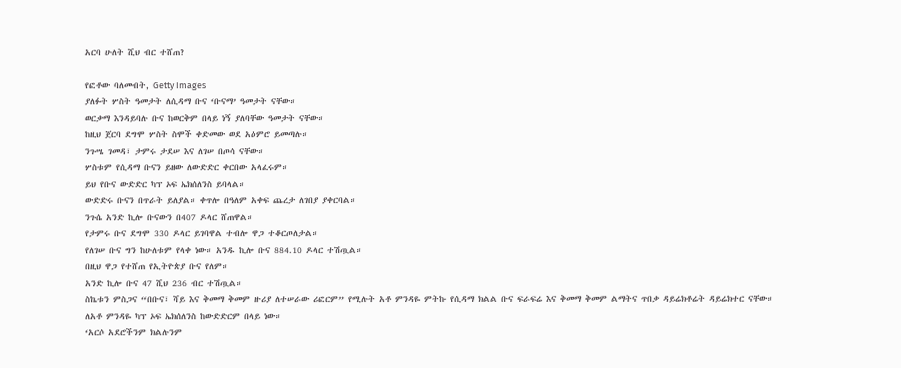አርባ ሁለት ሺህ ብር ተሸጠ?

የፎቶው ባለመብት, Getty Images
ያለፉት ሦስት ዓመታት ለሲዳማ ቡና ‘ቡናማ’ ዓመታት ናቸው።
ወርቃማ እንዳይባሉ ቡና ከወርቅም በላይ ነኝ ያለባቸው ዓመታት ናቸው።
ከዚህ ጀርባ ደግሞ ሦስት ስሞች ቀድመው ወደ አዕምሮ ይመጣሉ።
ንጉሤ ገመዳ፣ ታምሩ ታደሠ እና ለገሠ በጦሳ ናቸው።
ሦስቱም የሲዳማ ቡናን ይዘው ለውድድር ቀርበው አላፈሩም።
ይህ የቡና ውድድር ካፕ ኦፍ ኤክሰለንስ ይባላል።
ውድድሩ ቡናን በጥራት ይለያል። ቀጥሎ በዓለም አቀፍ ጨረታ ለገበያ ያቀርባል።
ንጉሴ አንድ ኪሎ ቡናውን በ407 ዶላር ሸጠዋል።
የታምሩ ቡና ደግሞ 330 ዶላር ይገባዋል ተብሎ ዋጋ ተቆርጦለታል።
የለገሠ ቡና ግን ከሁለቱም የላቀ ነው። አንዱ ኪሎ ቡና 884.10 ዶላር ተሽጧል።
በዚህ ዋጋ የተሸጠ የኢትዮጵያ ቡና የለም።
አንድ ኪሎ ቡና 47 ሺህ 236 ብር ተሽጧል።
ስኬቱን ምስጋና “በቡና፣ ሻይ እና ቅመማ ቅመም ዙሪያ ለተሠራው ሪፎርም” የሚሉት አቶ ምንዳዬ ምትኩ የሲዳማ ክልል ቡና ፍራፍሬ እና ቅመማ ቅመም ልማትና ጥበቃ ዳይሬክቶሬት ዳይሬክተር ናቸው።
ለአቶ ምንዳዬ ካፕ ኦፍ ኤክሰለንስ ከውድድርም በላይ ነው።
‘አርሶ አደሮችንም ክልሉንም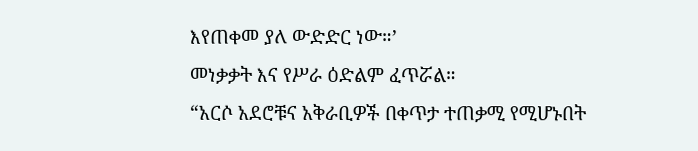እየጠቀመ ያለ ውድድር ነው።’
መነቃቃት እና የሥራ ዕድልም ፈጥሯል።
“አርሶ አደሮቹና አቅራቢዎች በቀጥታ ተጠቃሚ የሚሆኑበት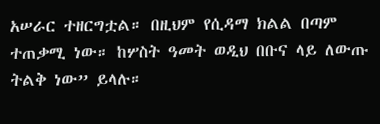አሠራር ተዘርግቷል። በዚህም የሲዳማ ክልል በጣም ተጠቃሚ ነው። ከሦስት ዓመት ወዲህ በቡና ላይ ለውጡ ትልቅ ነው” ይላሉ።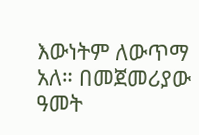እውነትም ለውጥማ አለ። በመጀመሪያው ዓመት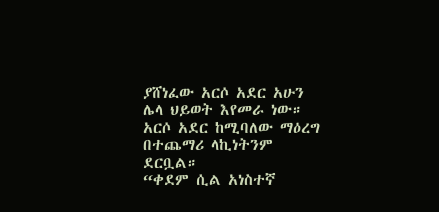ያሸነፈው አርሶ አደር አሁን ሌላ ህይወት እየመራ ነው።
አርሶ አደር ከሚባለው ማዕረግ በተጨማሪ ላኪነትንም ደርቧል።
“ቀደም ሲል አነስተኛ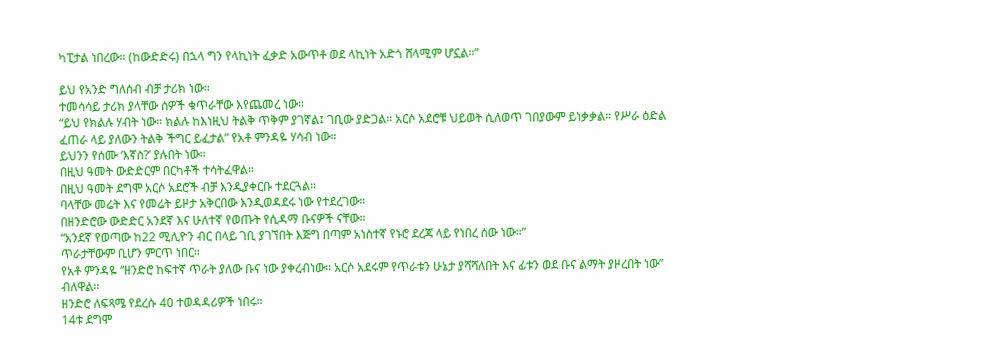ካፒታል ነበረው። (ከውድድሩ) በኋላ ግን የላኪነት ፈቃድ አውጥቶ ወደ ላኪነት አድጎ ሸላሚም ሆኗል።”

ይህ የአንድ ግለሰብ ብቻ ታሪክ ነው።
ተመሳሳይ ታሪክ ያላቸው ሰዎች ቁጥራቸው እየጨመረ ነው።
“ይህ የክልሉ ሃብት ነው። ክልሉ ከእነዚህ ትልቅ ጥቅም ያገኛል፤ ገቢው ያድጋል። አርሶ አደሮቹ ህይወት ሲለወጥ ገበያውም ይነቃቃል። የሥራ ዕድል ፈጠራ ላይ ያለውን ትልቅ ችግር ይፈታል” የአቶ ምንዳዬ ሃሳብ ነው።
ይህንን የሰሙ ‘እኛስ?’ ያሉበት ነው።
በዚህ ዓመት ውድድርም በርካቶች ተሳትፈዋል።
በዚህ ዓመት ደግሞ አርሶ አደሮች ብቻ እንዲያቀርቡ ተደርጓል።
ባላቸው መሬት እና የመሬት ይዞታ አቅርበው እንዲወዳደሩ ነው የተደረገው።
በዘንድሮው ውድድር አንደኛ እና ሁለተኛ የወጡት የሲዳማ ቡናዎች ናቸው።
“አንደኛ የወጣው ከ22 ሚሊዮን ብር በላይ ገቢ ያገኘበት እጅግ በጣም አነስተኛ የኑሮ ደረጃ ላይ የነበረ ሰው ነው።”
ጥራታቸውም ቢሆን ምርጥ ነበር።
የአቶ ምንዳዬ “ዘንድሮ ከፍተኛ ጥራት ያለው ቡና ነው ያቀረብነው። አርሶ አደሩም የጥራቱን ሁኔታ ያሻሻለበት እና ፊቱን ወደ ቡና ልማት ያዞረበት ነው” ብለዋል።
ዘንድሮ ለፍጻሜ የደረሱ 40 ተወዳዳሪዎች ነበሩ።
14ቱ ደግሞ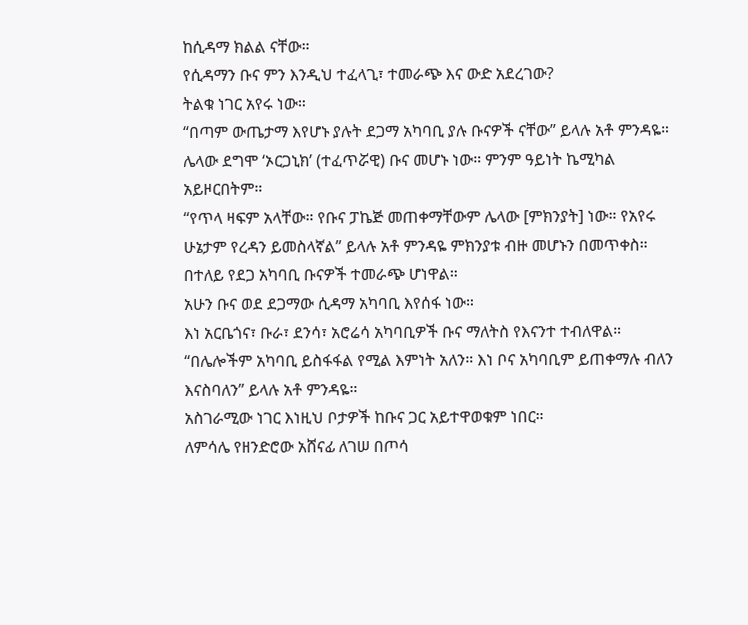ከሲዳማ ክልል ናቸው።
የሲዳማን ቡና ምን እንዲህ ተፈላጊ፣ ተመራጭ እና ውድ አደረገው?
ትልቁ ነገር አየሩ ነው።
“በጣም ውጤታማ እየሆኑ ያሉት ደጋማ አካባቢ ያሉ ቡናዎች ናቸው” ይላሉ አቶ ምንዳዬ።
ሌላው ደግሞ ‘ኦርጋኒክ’ (ተፈጥሯዊ) ቡና መሆኑ ነው። ምንም ዓይነት ኬሚካል አይዞርበትም።
“የጥላ ዛፍም አላቸው። የቡና ፓኬጅ መጠቀማቸውም ሌላው [ምክንያት] ነው። የአየሩ ሁኔታም የረዳን ይመስላኛል” ይላሉ አቶ ምንዳዬ ምክንያቱ ብዙ መሆኑን በመጥቀስ።
በተለይ የደጋ አካባቢ ቡናዎች ተመራጭ ሆነዋል።
አሁን ቡና ወደ ደጋማው ሲዳማ አካባቢ እየሰፋ ነው።
እነ አርቤጎና፣ ቡራ፣ ደንሳ፣ አሮሬሳ አካባቢዎች ቡና ማለትስ የእናንተ ተብለዋል።
“በሌሎችም አካባቢ ይስፋፋል የሚል እምነት አለን። እነ ቦና አካባቢም ይጠቀማሉ ብለን እናስባለን” ይላሉ አቶ ምንዳዬ።
አስገራሚው ነገር እነዚህ ቦታዎች ከቡና ጋር አይተዋወቁም ነበር።
ለምሳሌ የዘንድሮው አሸናፊ ለገሠ በጦሳ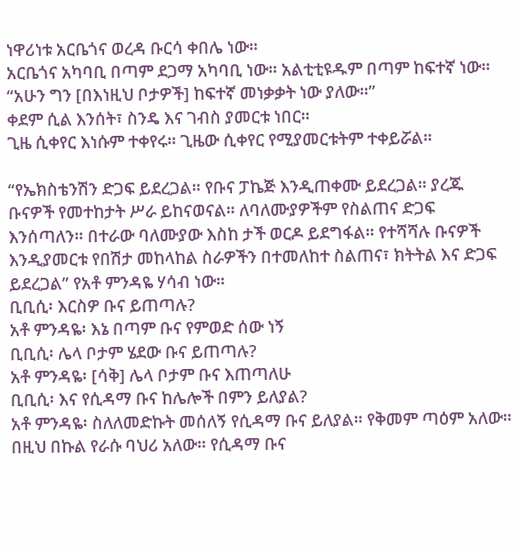ነዋሪነቱ አርቤጎና ወረዳ ቡርሳ ቀበሌ ነው።
አርቤጎና አካባቢ በጣም ደጋማ አካባቢ ነው። አልቲቲዩዱም በጣም ከፍተኛ ነው።
“አሁን ግን [በእነዚህ ቦታዎች] ከፍተኛ መነቃቃት ነው ያለው።”
ቀደም ሲል እንሰት፣ ስንዴ እና ገብስ ያመርቱ ነበር።
ጊዜ ሲቀየር እነሱም ተቀየሩ። ጊዜው ሲቀየር የሚያመርቱትም ተቀይሯል።

“የኤክስቴንሽን ድጋፍ ይደረጋል። የቡና ፓኬጅ እንዲጠቀሙ ይደረጋል። ያረጁ ቡናዎች የመተከታት ሥራ ይከናወናል። ለባለሙያዎችም የስልጠና ድጋፍ እንሰጣለን። በተራው ባለሙያው እስከ ታች ወርዶ ይደግፋል። የተሻሻሉ ቡናዎች እንዲያመርቱ የበሽታ መከላከል ስራዎችን በተመለከተ ስልጠና፣ ክትትል እና ድጋፍ ይደረጋል” የአቶ ምንዳዬ ሃሳብ ነው።
ቢቢሲ፡ እርስዎ ቡና ይጠጣሉ?
አቶ ምንዳዬ፡ እኔ በጣም ቡና የምወድ ሰው ነኝ
ቢቢሲ፡ ሌላ ቦታም ሄደው ቡና ይጠጣሉ?
አቶ ምንዳዬ፡ [ሳቅ] ሌላ ቦታም ቡና እጠጣለሁ
ቢቢሲ፡ እና የሲዳማ ቡና ከሌሎች በምን ይለያል?
አቶ ምንዳዬ፡ ስለለመድኩት መሰለኝ የሲዳማ ቡና ይለያል። የቅመም ጣዕም አለው። በዚህ በኩል የራሱ ባህሪ አለው። የሲዳማ ቡና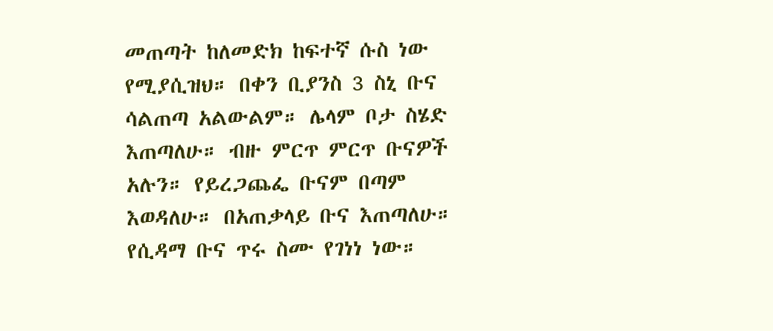መጠጣት ከለመድክ ከፍተኛ ሱስ ነው የሚያሲዝህ። በቀን ቢያንስ 3 ስኒ ቡና ሳልጠጣ አልውልም። ሌላም ቦታ ስሄድ እጠጣለሁ። ብዙ ምርጥ ምርጥ ቡናዎች አሉን። የይረጋጨፌ ቡናም በጣም እወዳለሁ። በአጠቃላይ ቡና እጠጣለሁ።
የሲዳማ ቡና ጥሩ ስሙ የገነነ ነው።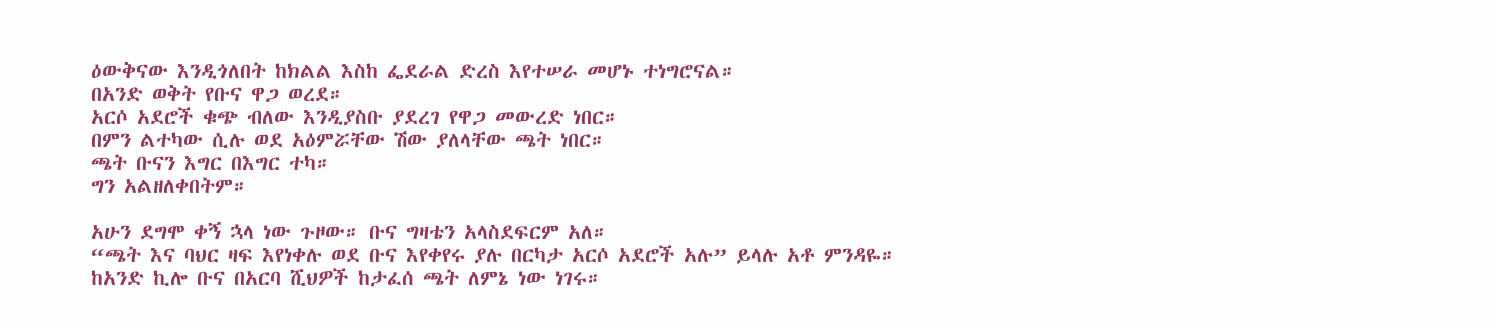ዕውቅናው እንዲጎለበት ከክልል እስከ ፌደራል ድረስ እየተሠራ መሆኑ ተነግሮናል።
በአንድ ወቅት የቡና ዋጋ ወረደ።
አርሶ አደሮች ቁጭ ብለው እንዲያስቡ ያደረገ የዋጋ መውረድ ነበር።
በምን ልተካው ሲሉ ወደ አዕምሯቸው ሽው ያለላቸው ጫት ነበር።
ጫት ቡናን እግር በእግር ተካ።
ግን አልዘለቀበትም።

አሁን ደግሞ ቀኝ ኋላ ነው ጉዞው። ቡና ግዛቴን አላስደፍርም አለ።
“ጫት እና ባህር ዛፍ እየነቀሉ ወደ ቡና እየቀየሩ ያሉ በርካታ አርሶ አደሮች አሉ” ይላሉ አቶ ምንዳዬ።
ከአንድ ኪሎ ቡና በአርባ ሺህዎች ከታፈሰ ጫት ለምኔ ነው ነገሩ።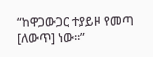“ከዋጋውጋር ተያይዞ የመጣ [ለውጥ] ነው።”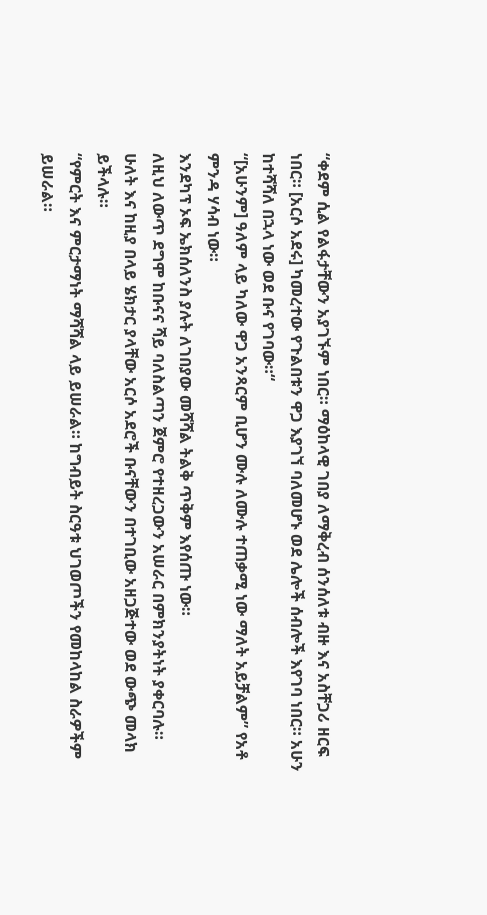“ቀደም ሲል የልፋታቸውን አያገኙም ነበር። ማዕከላዊ ገበያ ለማቅረብ ሰንሰለቱ ብዙ እና አስቸጋሪ ዘርፍ ነበር። [አርሶ አደሩ] ካመረተው የጉልበቱን ዋጋ እያገኘ ባለመሆኑ ወደ ሌሎች ሰብሎች እየገባ ነበር። አሁን ከተሻሻለ በኋላ ነው ወደ ቡና የገባው።“
“[አሁንም] ዓለም ላይ ካለው ዋጋ አንጻርም ቢሆን ሙሉ ለሙሉ ተጠቃሚ ነው ማለት አይቻልም” የአቶ ምንዳ ሃሳብ ነው።
እንደካፕ ኦፍ ኤክሰለንስ ያሉት ለገበያው መሻሻል ትልቅ ጥቅም እየሰጡ ነው።
ለዚህ ለውጥ ደግሞ ከቡናና ሻይ ባለስልጣን ጀምሮ የተዘረጋውን አሠራር በምክንያትነት ያቀርባሉ።
ሁለት እና ከዚያ በላይ ሄክታር ያላቸው አርሶ አደሮች ቡናቸውን በተገቢው አዘጋጅተው ወደ ውጭ መላክ ይችላሉ።
“የምርት እና ምርታማነት ማሻሻል ላይ ይሠራል። ከግብይት ስርዓቱ ህገወጦችን የመከላከል ስራዎችም ይሠራል።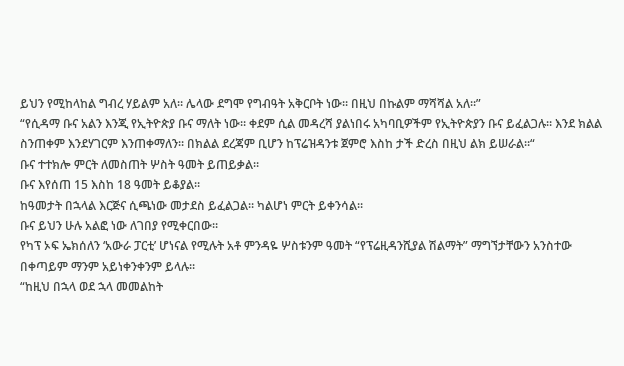ይህን የሚከላከል ግብረ ሃይልም አለ። ሌላው ደግሞ የግብዓት አቅርቦት ነው። በዚህ በኩልም ማሻሻል አለ።”
“የሲዳማ ቡና አልን እንጂ የኢትዮጵያ ቡና ማለት ነው። ቀደም ሲል መዳረሻ ያልነበሩ አካባቢዎችም የኢትዮጵያን ቡና ይፈልጋሉ። እንደ ክልል ስንጠቀም እንደሃገርም እንጠቀማለን። በክልል ደረጃም ቢሆን ከፕሬዝዳንቱ ጀምሮ እስከ ታች ድረስ በዚህ ልክ ይሠራል።“
ቡና ተተክሎ ምርት ለመስጠት ሦስት ዓመት ይጠይቃል።
ቡና እየሰጠ 15 እስከ 18 ዓመት ይቆያል።
ከዓመታት በኋላል እርጅና ሲጫነው መታደስ ይፈልጋል። ካልሆነ ምርት ይቀንሳል።
ቡና ይህን ሁሉ አልፎ ነው ለገበያ የሚቀርበው።
የካፕ ኦፍ ኤክሰለን ‘አውራ ፓርቲ’ ሆነናል የሚሉት አቶ ምንዳዬ ሦስቱንም ዓመት “የፕሬዚዳንሺያል ሽልማት” ማግኘታቸውን አንስተው በቀጣይም ማንም አይነቀንቀንም ይላሉ።
“ከዚህ በኋላ ወደ ኋላ መመልከት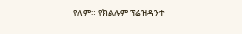የለም። የክልሉም ፕሬዝዳንተ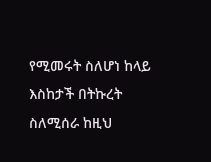የሚመሩት ስለሆነ ከላይ እስከታች በትኩረት ስለሚሰራ ከዚህ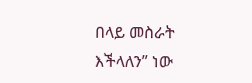በላይ መስራት እችላለን” ነው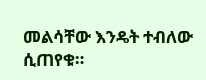መልሳቸው እንዴት ተብለው ሲጠየቁ።